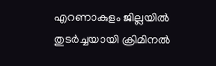എറണാകുളം ജില്ലയിൽ തുടർച്ചയായി ക്രിമിനൽ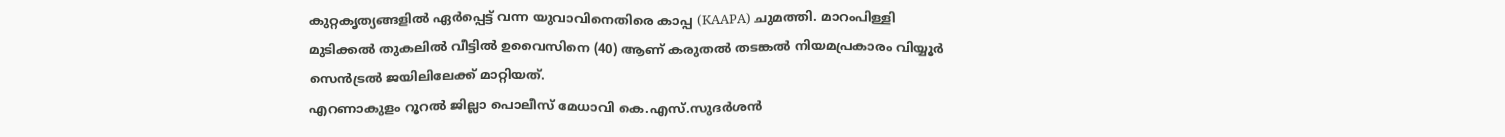കുറ്റകൃത്യങ്ങളിൽ ഏർപ്പെട്ട് വന്ന യുവാവിനെതിരെ കാപ്പ (KAAPA) ചുമത്തി. മാറംപിള്ളി മുടിക്കൽ തുകലിൽ വീട്ടിൽ ഉവൈസിനെ (40) ആണ് കരുതൽ തടങ്കൽ നിയമപ്രകാരം വിയ്യൂർ സെൻട്രൽ ജയിലിലേക്ക് മാറ്റിയത്.
എറണാകുളം റൂറൽ ജില്ലാ പൊലീസ് മേധാവി കെ.എസ്.സുദർശൻ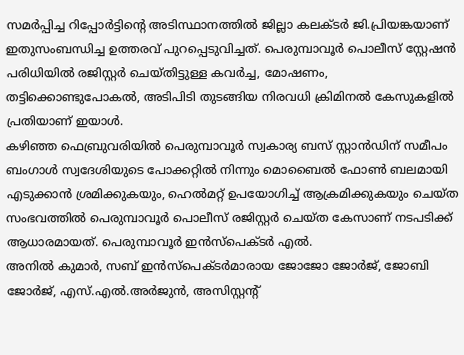സമർപ്പിച്ച റിപ്പോർട്ടിന്റെ അടിസ്ഥാനത്തിൽ ജില്ലാ കലക്ടർ ജി.പ്രിയങ്കയാണ് ഇതുസംബന്ധിച്ച ഉത്തരവ് പുറപ്പെടുവിച്ചത്. പെരുമ്പാവൂർ പൊലീസ് സ്റ്റേഷൻ പരിധിയിൽ രജിസ്റ്റർ ചെയ്തിട്ടുള്ള കവർച്ച, മോഷണം, തട്ടിക്കൊണ്ടുപോകൽ, അടിപിടി തുടങ്ങിയ നിരവധി ക്രിമിനൽ കേസുകളിൽ പ്രതിയാണ് ഇയാൾ.
കഴിഞ്ഞ ഫെബ്രുവരിയിൽ പെരുമ്പാവൂർ സ്വകാര്യ ബസ് സ്റ്റാൻഡിന് സമീപം ബംഗാൾ സ്വദേശിയുടെ പോക്കറ്റിൽ നിന്നും മൊബൈൽ ഫോൺ ബലമായി എടുക്കാൻ ശ്രമിക്കുകയും, ഹെൽമറ്റ് ഉപയോഗിച്ച് ആക്രമിക്കുകയും ചെയ്ത സംഭവത്തിൽ പെരുമ്പാവൂർ പൊലീസ് രജിസ്റ്റർ ചെയ്ത കേസാണ് നടപടിക്ക് ആധാരമായത്. പെരുമ്പാവൂർ ഇൻസ്പെക്ടർ എൽ.
അനിൽ കുമാർ, സബ് ഇൻസ്പെക്ടർമാരായ ജോജോ ജോർജ്, ജോബി ജോർജ്, എസ്.എൽ.അർജുൻ, അസിസ്റ്റന്റ്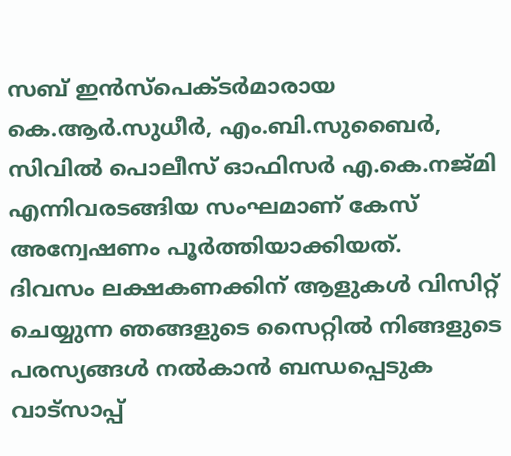സബ് ഇൻസ്പെക്ടർമാരായ കെ.ആർ.സുധീർ, എം.ബി.സുബൈർ, സിവിൽ പൊലീസ് ഓഫിസർ എ.കെ.നജ്മി എന്നിവരടങ്ങിയ സംഘമാണ് കേസ് അന്വേഷണം പൂർത്തിയാക്കിയത്.
ദിവസം ലക്ഷകണക്കിന് ആളുകൾ വിസിറ്റ് ചെയ്യുന്ന ഞങ്ങളുടെ സൈറ്റിൽ നിങ്ങളുടെ പരസ്യങ്ങൾ നൽകാൻ ബന്ധപ്പെടുക വാട്സാപ്പ്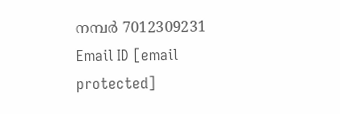നമ്പർ 7012309231 Email ID [email protected]